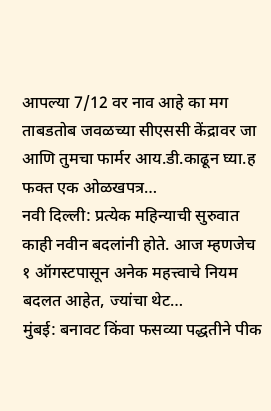आपल्या 7/12 वर नाव आहे का मग ताबडतोब जवळच्या सीएससी केंद्रावर जा आणि तुमचा फार्मर आय.डी.काढून घ्या.ह फक्त एक ओळखपत्र…
नवी दिल्ली: प्रत्येक महिन्याची सुरुवात काही नवीन बदलांनी होते. आज म्हणजेच १ ऑगस्टपासून अनेक महत्त्वाचे नियम बदलत आहेत, ज्यांचा थेट…
मुंबई: बनावट किंवा फसव्या पद्धतीने पीक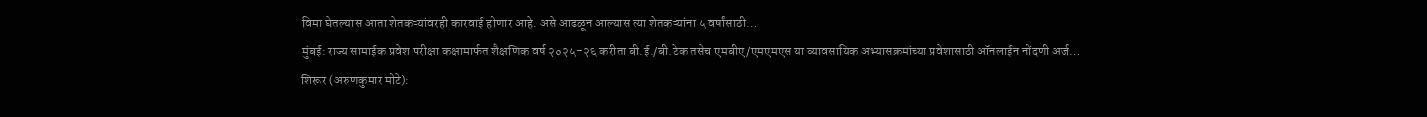विमा घेतल्यास आता शेतकऱ्यांवरही कारवाई होणार आहे. असे आढळून आल्यास त्या शेतकऱ्यांना ५ वर्षांसाठी…
मुंबई: राज्य सामाईक प्रवेश परीक्षा कक्षामार्फत शैक्षणिक वर्ष २०२५-२६ करीता बी.ई./बी.टेक तसेच एमबीए/एमएमएस या व्यावसायिक अभ्यासक्रमांच्या प्रवेशासाठी ऑनलाईन नोंदणी अर्ज…
शिरूर (अरुणकुमार मोटे):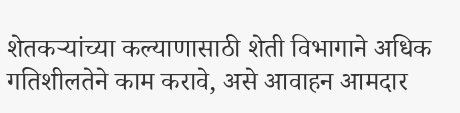शेतकऱ्यांच्या कल्याणासाठी शेती विभागाने अधिक गतिशीलतेने काम करावे, असे आवाहन आमदार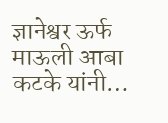ज्ञानेश्वर ऊर्फ माऊली आबा कटके यांनी…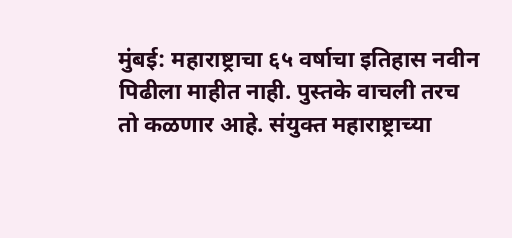मुंबई: महाराष्ट्राचा ६५ वर्षाचा इतिहास नवीन पिढीला माहीत नाही. पुस्तके वाचली तरच तो कळणार आहे. संयुक्त महाराष्ट्राच्या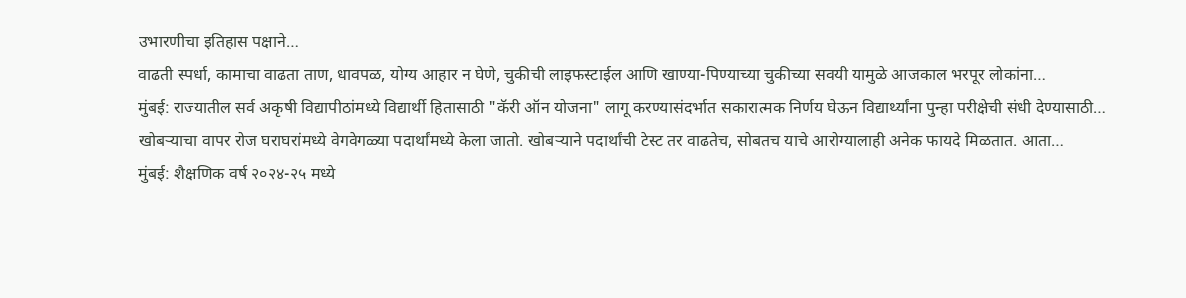उभारणीचा इतिहास पक्षाने…
वाढती स्पर्धा, कामाचा वाढता ताण, धावपळ, योग्य आहार न घेणे, चुकीची लाइफस्टाईल आणि खाण्या-पिण्याच्या चुकीच्या सवयी यामुळे आजकाल भरपूर लोकांना…
मुंबई: राज्यातील सर्व अकृषी विद्यापीठांमध्ये विद्यार्थी हितासाठी "कॅरी ऑन योजना" लागू करण्यासंदर्भात सकारात्मक निर्णय घेऊन विद्यार्थ्यांना पुन्हा परीक्षेची संधी देण्यासाठी…
खोबऱ्याचा वापर रोज घराघरांमध्ये वेगवेगळ्या पदार्थांमध्ये केला जातो. खोबऱ्याने पदार्थांची टेस्ट तर वाढतेच, सोबतच याचे आरोग्यालाही अनेक फायदे मिळतात. आता…
मुंबई: शैक्षणिक वर्ष २०२४-२५ मध्ये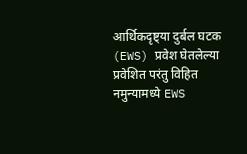आर्थिकदृष्ट्या दुर्बल घटक (EWS) प्रवेश घेतलेल्या प्रवेशित परंतु विहित नमुन्यामध्ये EWS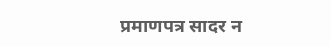प्रमाणपत्र सादर न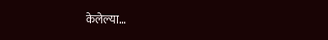केलेल्या…